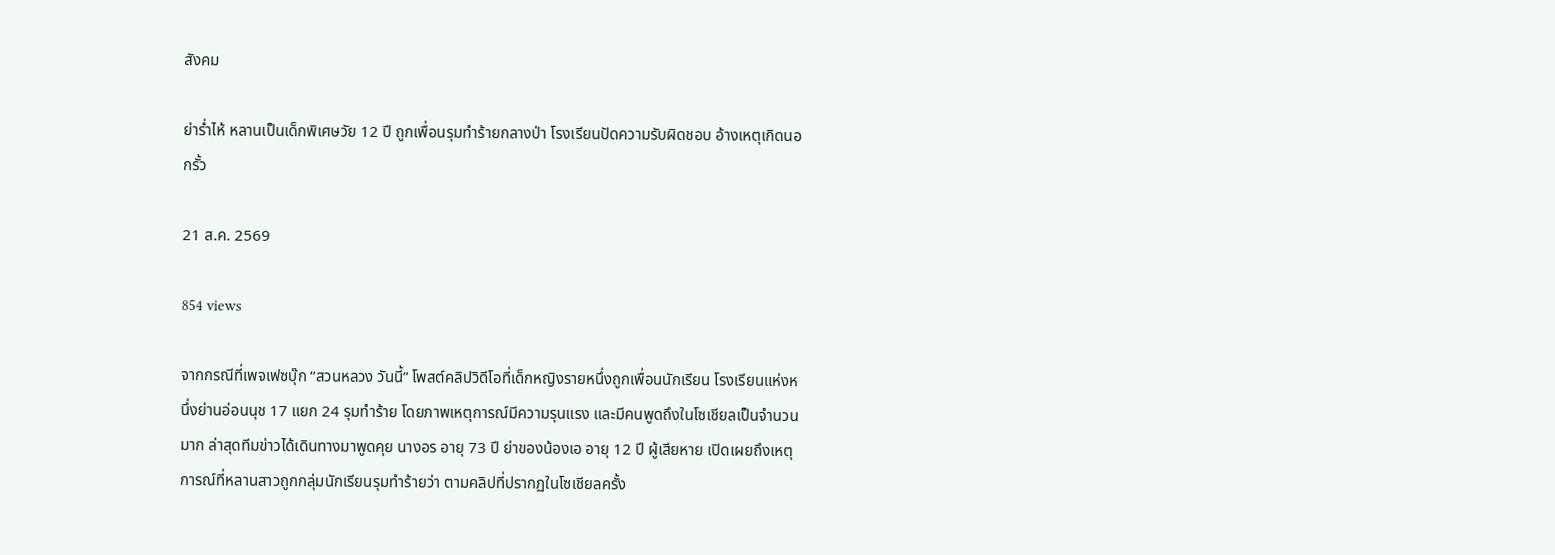สังคม

ย่าร่ำไห้ หลานเป็นเด็กพิเศษวัย 12 ปี ถูกเพื่อนรุมทำร้ายกลางป่า โรงเรียนปัดความรับผิดชอบ อ้างเหตุเกิดนอกรั้ว

21 ส.ค. 2569

854 views

จากกรณีที่เพจเฟซบุ๊ก “สวนหลวง วันนี้” โพสต์คลิปวิดีโอที่เด็กหญิงรายหนึ่งถูกเพื่อนนักเรียน โรงเรียนแห่งหนึ่งย่านอ่อนนุช 17 แยก 24 รุมทำร้าย โดยภาพเหตุการณ์มีความรุนแรง และมีคนพูดถึงในโซเชียลเป็นจำนวนมาก ล่าสุดทีมข่าวได้เดินทางมาพูดคุย นางอร อายุ 73 ปี ย่าของน้องเอ อายุ 12 ปี ผู้เสียหาย เปิดเผยถึงเหตุการณ์ที่หลานสาวถูกกลุ่มนักเรียนรุมทำร้ายว่า ตามคลิปที่ปรากฏในโซเชียลครั้ง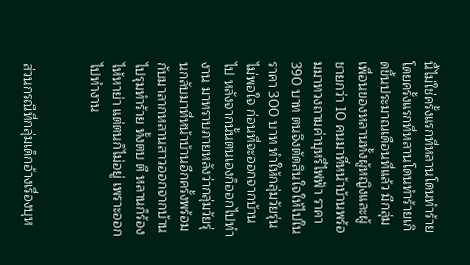นี้ไม่ใช่ครั้งแรกที่หลานโดนทำร้าย โดยครั้งแรกที่หลานโดนทำร้ายเกิดขึ้นประมาณเดือนที่แล้ว มีกลุ่มเพื่อนของหลานทั้งผู้หญิงและผู้ชายกว่า 10 คนมาที่หน้าบ้านพร้อมมาทวงถามค่าบุหรี่ไฟฟ้า ราคา 390 บาท ตนจึงตัดสินใจให้ไปในราคา 300 บาท ทำให้กลุ่มวัยรุ่นไม่พอใจ ก่อนที่จะออกจากบ้านไป หลังจากนั้นตนเองก็ออกไปทำงาน มาทราบภายหลังว่ากลุ่มวัยรุ่นกลับมาที่หน้าบ้านอีกครั้งพร้อมกับมาลากหลานสาวออกจากบ้านไปรุมทำร้าย ทั้งตบ ตี หลานก็ร้องไห้หาย่า แต่ตนก็ไม่อยู่ เพราะออกไปทำงาน


ส่วนกรณีที่กลุ่มเด็กอ้างเรื่องบุห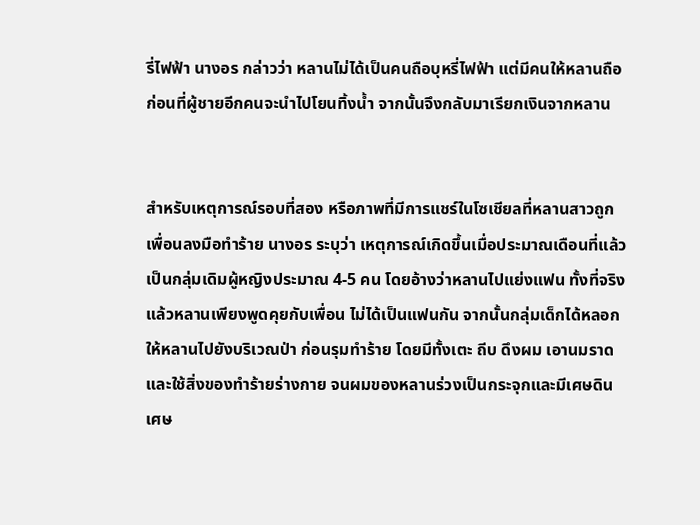รี่ไฟฟ้า นางอร กล่าวว่า หลานไม่ได้เป็นคนถือบุหรี่ไฟฟ้า แต่มีคนให้หลานถือ ก่อนที่ผู้ชายอีกคนจะนำไปโยนทิ้งน้ำ จากนั้นจึงกลับมาเรียกเงินจากหลาน


สำหรับเหตุการณ์รอบที่สอง หรือภาพที่มีการแชร์ในโซเชียลที่หลานสาวถูกเพื่อนลงมือทำร้าย นางอร ระบุว่า เหตุการณ์เกิดขึ้นเมื่อประมาณเดือนที่แล้วเป็นกลุ่มเดิมผู้หญิงประมาณ 4-5 คน โดยอ้างว่าหลานไปแย่งแฟน ทั้งที่จริงแล้วหลานเพียงพูดคุยกับเพื่อน ไม่ได้เป็นแฟนกัน จากนั้นกลุ่มเด็กได้หลอกให้หลานไปยังบริเวณป่า ก่อนรุมทำร้าย โดยมีทั้งเตะ ถีบ ดึงผม เอานมราด และใช้สิ่งของทำร้ายร่างกาย จนผมของหลานร่วงเป็นกระจุกและมีเศษดิน เศษ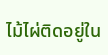ไม้ไผ่ติดอยู่ใน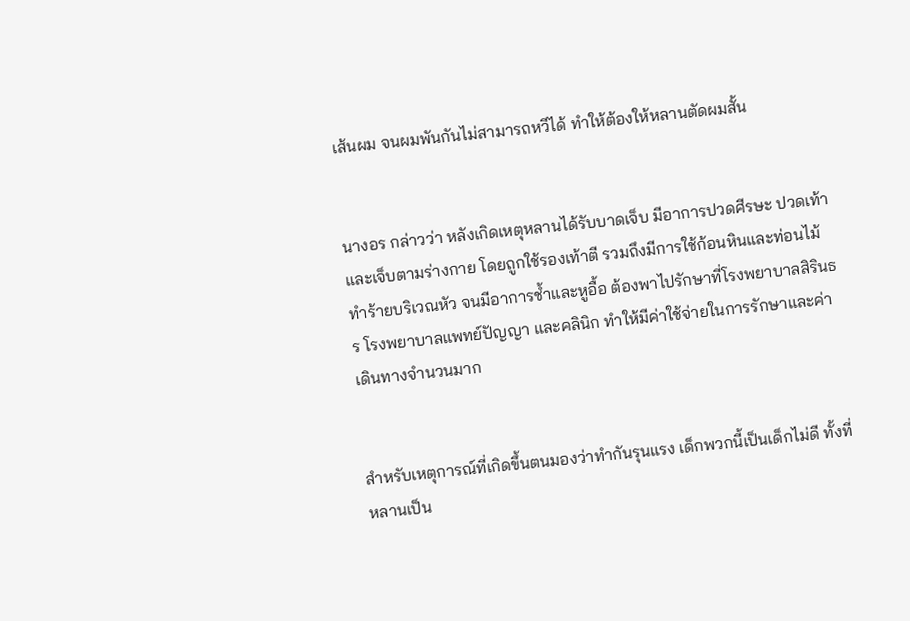เส้นผม จนผมพันกันไม่สามารถหวีได้ ทำให้ต้องให้หลานตัดผมสั้น


นางอร กล่าวว่า หลังเกิดเหตุหลานได้รับบาดเจ็บ มีอาการปวดศีรษะ ปวดเท้า และเจ็บตามร่างกาย โดยถูกใช้รองเท้าตี รวมถึงมีการใช้ก้อนหินและท่อนไม้ทำร้ายบริเวณหัว จนมีอาการช้ำและหูอื้อ ต้องพาไปรักษาที่โรงพยาบาลสิรินธร โรงพยาบาลแพทย์ปัญญา และคลินิก ทำให้มีค่าใช้จ่ายในการรักษาและค่าเดินทางจำนวนมาก


สำหรับเหตุการณ์ที่เกิดขึ้นตนมองว่าทำกันรุนแรง เด็กพวกนี้เป็นเด็กไม่ดี ทั้งที่หลานเป็น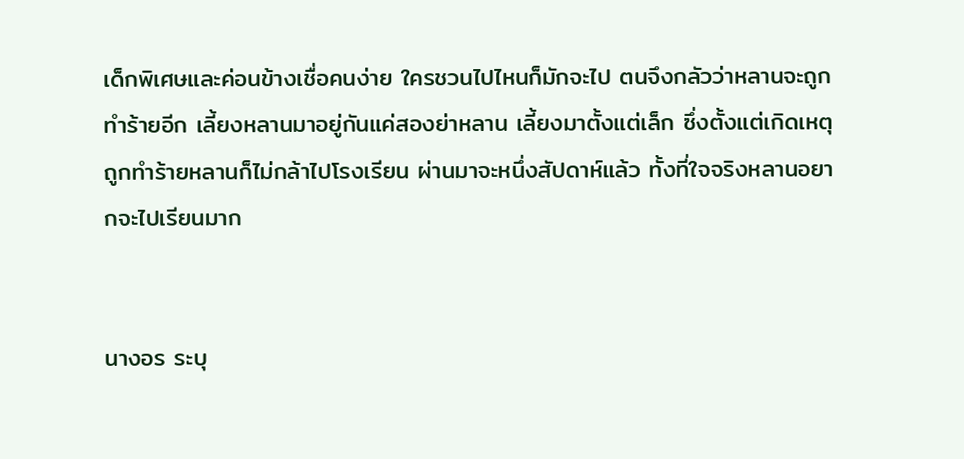เด็กพิเศษและค่อนข้างเชื่อคนง่าย ใครชวนไปไหนก็มักจะไป ตนจึงกลัวว่าหลานจะถูกทำร้ายอีก เลี้ยงหลานมาอยู่กันแค่สองย่าหลาน เลี้ยงมาตั้งแต่เล็ก ซึ่งตั้งแต่เกิดเหตุถูกทำร้ายหลานก็ไม่กล้าไปโรงเรียน ผ่านมาจะหนึ่งสัปดาห์แล้ว ทั้งที่ใจจริงหลานอยากจะไปเรียนมาก


นางอร ระบุ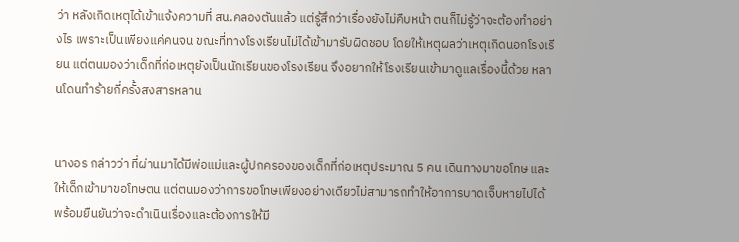ว่า หลังเกิดเหตุได้เข้าแจ้งความที่ สน.คลองตันแล้ว แต่รู้สึกว่าเรื่องยังไม่คืบหน้า ตนก็ไม่รู้ว่าจะต้องทำอย่างไร เพราะเป็นเพียงแค่คนจน ขณะที่ทางโรงเรียนไม่ได้เข้ามารับผิดชอบ โดยให้เหตุผลว่าเหตุเกิดนอกโรงเรียน แต่ตนมองว่าเด็กที่ก่อเหตุยังเป็นนักเรียนของโรงเรียน จึงอยากให้โรงเรียนเข้ามาดูแลเรื่องนี้ด้วย หลานโดนทำร้ายกี่ครั้งสงสารหลาน


นางอร กล่าวว่า ที่ผ่านมาได้มีพ่อแม่และผู้ปกครองของเด็กที่ก่อเหตุประมาณ 5 คน เดินทางมาขอโทษ และให้เด็กเข้ามาขอโทษตน แต่ตนมองว่าการขอโทษเพียงอย่างเดียวไม่สามารถทำให้อาการบาดเจ็บหายไปได้ พร้อมยืนยันว่าจะดำเนินเรื่องและต้องการให้มี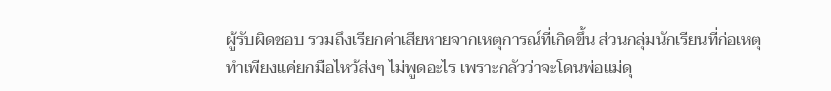ผู้รับผิดชอบ รวมถึงเรียกค่าเสียหายจากเหตุการณ์ที่เกิดขึ้น ส่วนกลุ่มนักเรียนที่ก่อเหตุทำเพียงแค่ยกมือไหว้ส่งๆ ไม่พูดอะไร เพราะกลัวว่าจะโดนพ่อแม่ดุ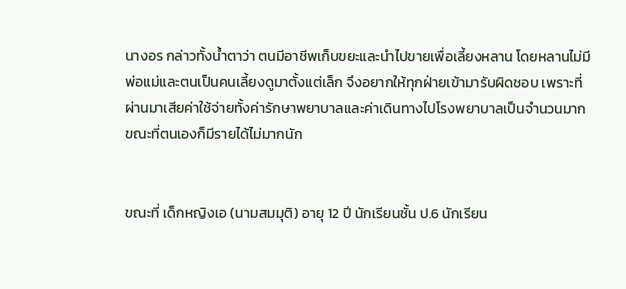นางอร กล่าวทั้งน้ำตาว่า ตนมีอาชีพเก็บขยะและนำไปขายเพื่อเลี้ยงหลาน โดยหลานไม่มีพ่อแม่และตนเป็นคนเลี้ยงดูมาตั้งแต่เล็ก จึงอยากให้ทุกฝ่ายเข้ามารับผิดชอบ เพราะที่ผ่านมาเสียค่าใช้จ่ายทั้งค่ารักษาพยาบาลและค่าเดินทางไปโรงพยาบาลเป็นจำนวนมาก ขณะที่ตนเองก็มีรายได้ไม่มากนัก


ขณะที่ เด็กหญิงเอ (นามสมมุติ) อายุ 12 ปี นักเรียนชั้น ป.6 นักเรียน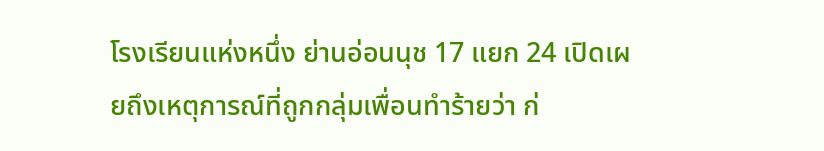โรงเรียนแห่งหนึ่ง ย่านอ่อนนุช 17 แยก 24 เปิดเผยถึงเหตุการณ์ที่ถูกกลุ่มเพื่อนทำร้ายว่า ก่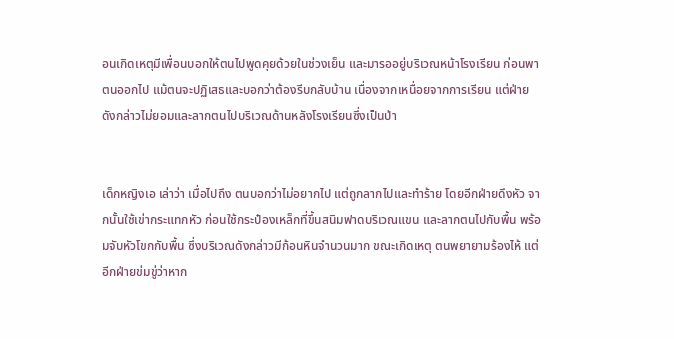อนเกิดเหตุมีเพื่อนบอกให้ตนไปพูดคุยด้วยในช่วงเย็น และมารออยู่บริเวณหน้าโรงเรียน ก่อนพาตนออกไป แม้ตนจะปฏิเสธและบอกว่าต้องรีบกลับบ้าน เนื่องจากเหนื่อยจากการเรียน แต่ฝ่ายดังกล่าวไม่ยอมและลากตนไปบริเวณด้านหลังโรงเรียนซึ่งเป็นป่า


เด็กหญิงเอ เล่าว่า เมื่อไปถึง ตนบอกว่าไม่อยากไป แต่ถูกลากไปและทำร้าย โดยอีกฝ่ายดึงหัว จากนั้นใช้เข่ากระแทกหัว ก่อนใช้กระป๋องเหล็กที่ขึ้นสนิมฟาดบริเวณแขน และลากตนไปกับพื้น พร้อมจับหัวโขกกับพื้น ซึ่งบริเวณดังกล่าวมีก้อนหินจำนวนมาก ขณะเกิดเหตุ ตนพยายามร้องไห้ แต่อีกฝ่ายข่มขู่ว่าหาก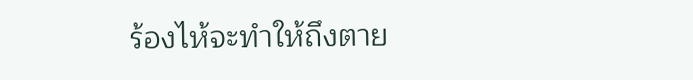ร้องไห้จะทำให้ถึงตาย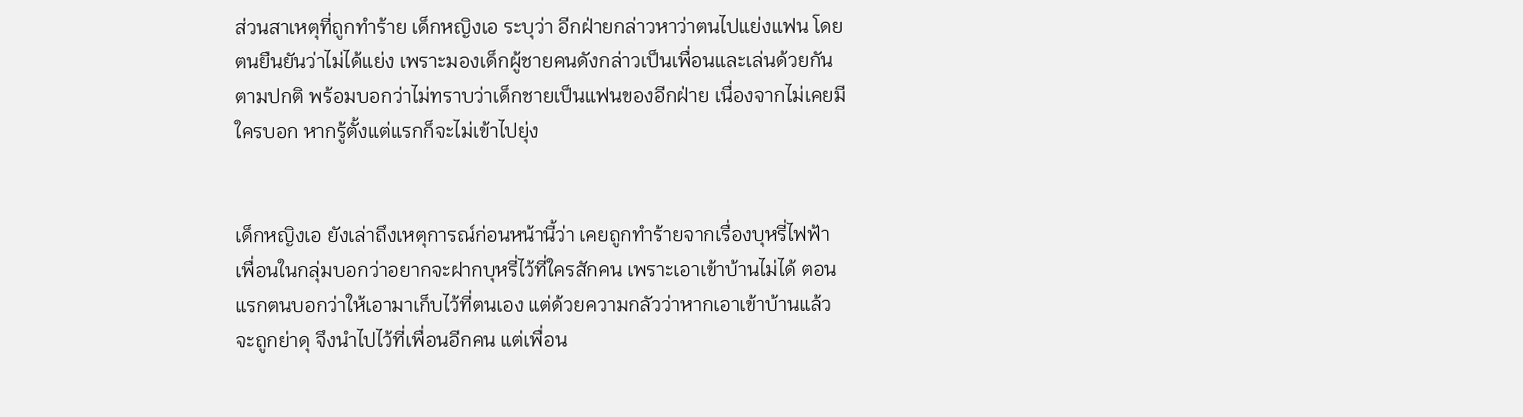ส่วนสาเหตุที่ถูกทำร้าย เด็กหญิงเอ ระบุว่า อีกฝ่ายกล่าวหาว่าตนไปแย่งแฟน โดยตนยืนยันว่าไม่ได้แย่ง เพราะมองเด็กผู้ชายคนดังกล่าวเป็นเพื่อนและเล่นด้วยกันตามปกติ พร้อมบอกว่าไม่ทราบว่าเด็กชายเป็นแฟนของอีกฝ่าย เนื่องจากไม่เคยมีใครบอก หากรู้ตั้งแต่แรกก็จะไม่เข้าไปยุ่ง


เด็กหญิงเอ ยังเล่าถึงเหตุการณ์ก่อนหน้านี้ว่า เคยถูกทำร้ายจากเรื่องบุหรี่ไฟฟ้า เพื่อนในกลุ่มบอกว่าอยากจะฝากบุหรี่ไว้ที่ใครสักคน เพราะเอาเข้าบ้านไม่ได้ ตอนแรกตนบอกว่าให้เอามาเก็บไว้ที่ตนเอง แต่ด้วยความกลัวว่าหากเอาเข้าบ้านแล้วจะถูกย่าดุ จึงนำไปไว้ที่เพื่อนอีกคน แต่เพื่อน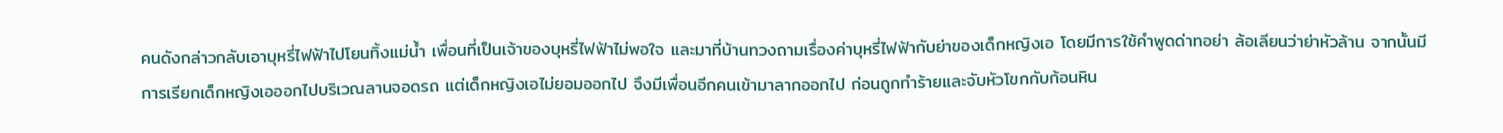คนดังกล่าวกลับเอาบุหรี่ไฟฟ้าไปโยนทิ้งแม่น้ำ เพื่อนที่เป็นเจ้าของบุหรี่ไฟฟ้าไม่พอใจ และมาที่บ้านทวงถามเรื่องค่าบุหรี่ไฟฟ้ากับย่าของเด็กหญิงเอ โดยมีการใช้คำพูดด่าทอย่า ล้อเลียนว่าย่าหัวล้าน จากนั้นมีการเรียกเด็กหญิงเอออกไปบริเวณลานจอดรถ แต่เด็กหญิงเอไม่ยอมออกไป จึงมีเพื่อนอีกคนเข้ามาลากออกไป ก่อนถูกทำร้ายและจับหัวโขกกับก้อนหิน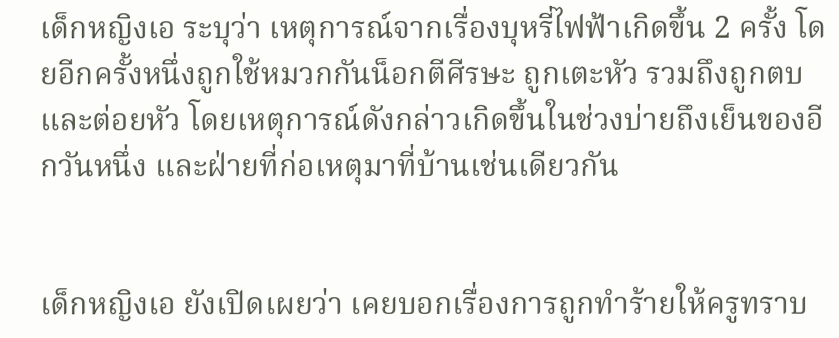เด็กหญิงเอ ระบุว่า เหตุการณ์จากเรื่องบุหรี่ไฟฟ้าเกิดขึ้น 2 ครั้ง โดยอีกครั้งหนึ่งถูกใช้หมวกกันน็อกตีศีรษะ ถูกเตะหัว รวมถึงถูกตบและต่อยหัว โดยเหตุการณ์ดังกล่าวเกิดขึ้นในช่วงบ่ายถึงเย็นของอีกวันหนึ่ง และฝ่ายที่ก่อเหตุมาที่บ้านเช่นเดียวกัน


เด็กหญิงเอ ยังเปิดเผยว่า เคยบอกเรื่องการถูกทำร้ายให้ครูทราบ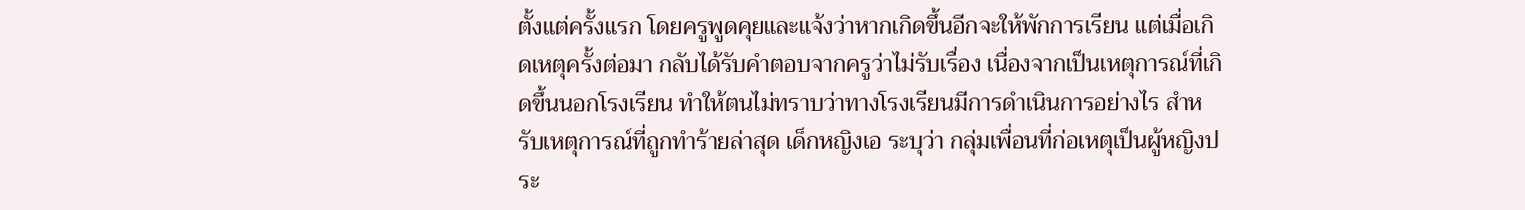ตั้งแต่ครั้งแรก โดยครูพูดคุยและแจ้งว่าหากเกิดขึ้นอีกจะให้พักการเรียน แต่เมื่อเกิดเหตุครั้งต่อมา กลับได้รับคำตอบจากครูว่าไม่รับเรื่อง เนื่องจากเป็นเหตุการณ์ที่เกิดขึ้นนอกโรงเรียน ทำให้ตนไม่ทราบว่าทางโรงเรียนมีการดำเนินการอย่างไร สำหรับเหตุการณ์ที่ถูกทำร้ายล่าสุด เด็กหญิงเอ ระบุว่า กลุ่มเพื่อนที่ก่อเหตุเป็นผู้หญิงประ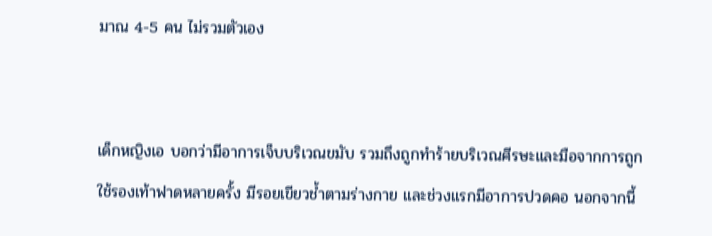มาณ 4-5 คน ไม่รวมตัวเอง


เด็กหญิงเอ บอกว่ามีอาการเจ็บบริเวณขมับ รวมถึงถูกทำร้ายบริเวณศีรษะและมือจากการถูกใช้รองเท้าฟาดหลายครั้ง มีรอยเขียวช้ำตามร่างกาย และช่วงแรกมีอาการปวดคอ นอกจากนี้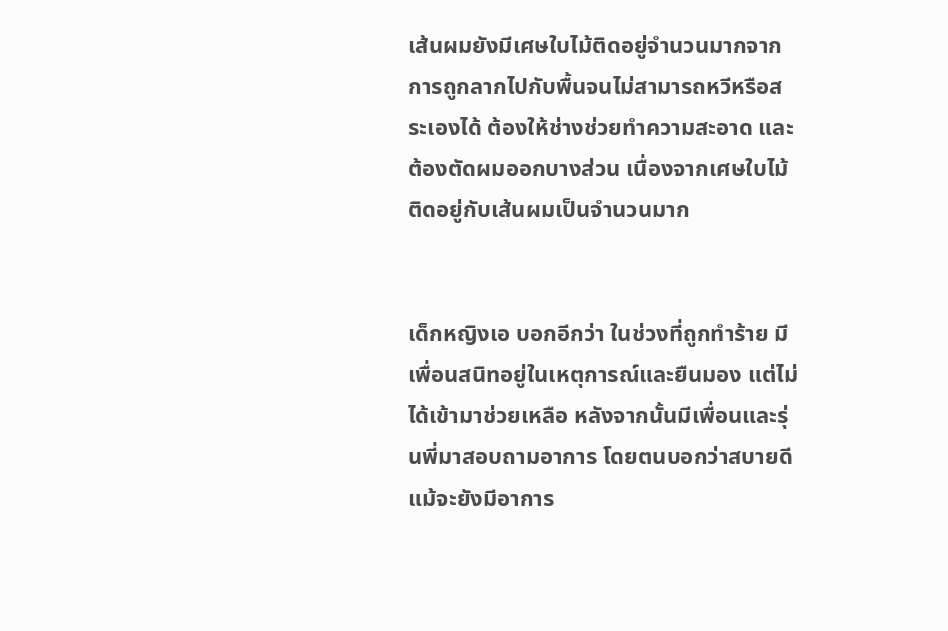เส้นผมยังมีเศษใบไม้ติดอยู่จำนวนมากจากการถูกลากไปกับพื้นจนไม่สามารถหวีหรือสระเองได้ ต้องให้ช่างช่วยทำความสะอาด และต้องตัดผมออกบางส่วน เนื่องจากเศษใบไม้ติดอยู่กับเส้นผมเป็นจำนวนมาก


เด็กหญิงเอ บอกอีกว่า ในช่วงที่ถูกทำร้าย มีเพื่อนสนิทอยู่ในเหตุการณ์และยืนมอง แต่ไม่ได้เข้ามาช่วยเหลือ หลังจากนั้นมีเพื่อนและรุ่นพี่มาสอบถามอาการ โดยตนบอกว่าสบายดี แม้จะยังมีอาการ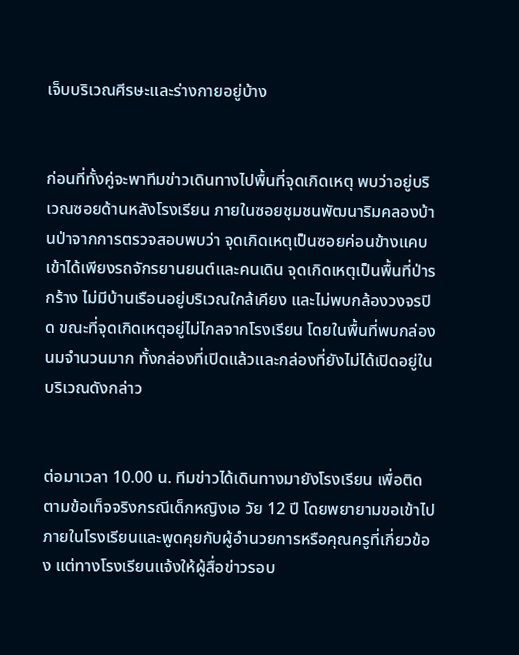เจ็บบริเวณศีรษะและร่างกายอยู่บ้าง


ก่อนที่ทั้งคู่จะพาทีมข่าวเดินทางไปพื้นที่จุดเกิดเหตุ พบว่าอยู่บริเวณซอยด้านหลังโรงเรียน ภายในซอยชุมชนพัฒนาริมคลองบ้านป่าจากการตรวจสอบพบว่า จุดเกิดเหตุเป็นซอยค่อนข้างแคบ เข้าได้เพียงรถจักรยานยนต์และคนเดิน จุดเกิดเหตุเป็นพื้นที่ป่ารกร้าง ไม่มีบ้านเรือนอยู่บริเวณใกล้เคียง และไม่พบกล้องวงจรปิด ขณะที่จุดเกิดเหตุอยู่ไม่ไกลจากโรงเรียน โดยในพื้นที่พบกล่องนมจำนวนมาก ทั้งกล่องที่เปิดแล้วและกล่องที่ยังไม่ได้เปิดอยู่ในบริเวณดังกล่าว


ต่อมาเวลา 10.00 น. ทีมข่าวได้เดินทางมายังโรงเรียน เพื่อติดตามข้อเท็จจริงกรณีเด็กหญิงเอ วัย 12 ปี โดยพยายามขอเข้าไปภายในโรงเรียนและพูดคุยกับผู้อำนวยการหรือคุณครูที่เกี่ยวข้อง แต่ทางโรงเรียนแจ้งให้ผู้สื่อข่าวรอบ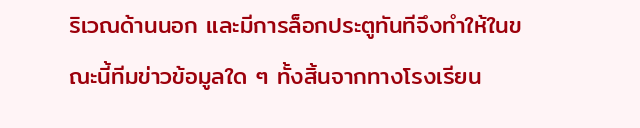ริเวณด้านนอก และมีการล็อกประตูทันทีจึงทำให้ในขณะนี้ทีมข่าวข้อมูลใด ๆ ทั้งสิ้นจากทางโรงเรียน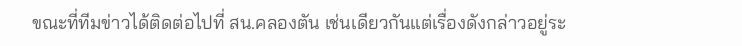ขณะที่ทีมข่าวได้ติดต่อไปที่ สน.คลองตัน เช่นเดียวกันแต่เรื่องดังกล่าวอยู่ระ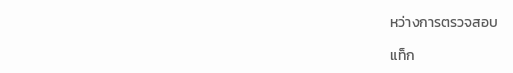หว่างการตรวจสอบ

แท็ก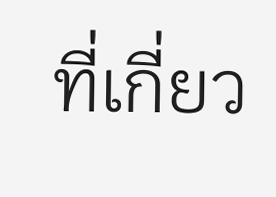ที่เกี่ยว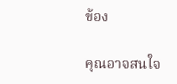ข้อง

คุณอาจสนใจ